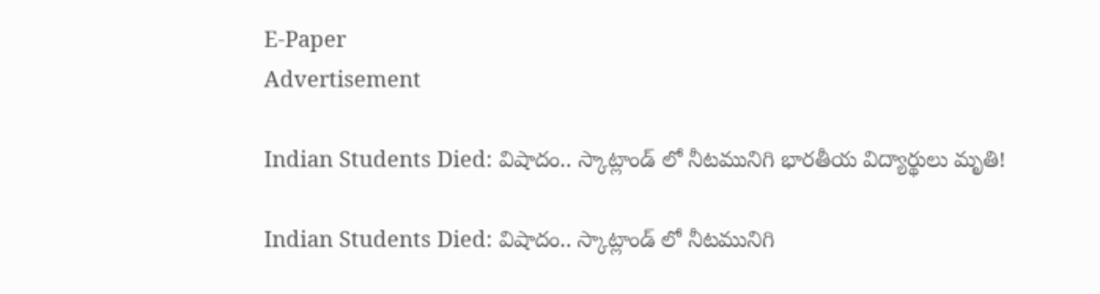E-Paper
Advertisement

Indian Students Died: విషాదం.. స్కాట్లాండ్ లో నీటమునిగి భారతీయ విద్యార్థులు మృతి!

Indian Students Died: విషాదం.. స్కాట్లాండ్ లో నీటమునిగి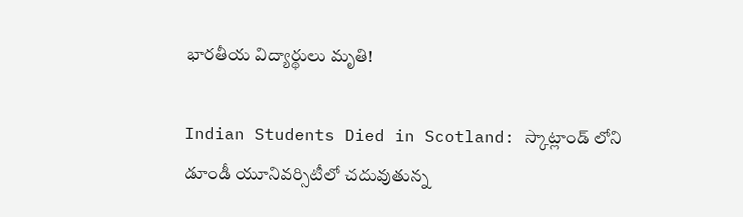భారతీయ విద్యార్థులు మృతి!

Indian Students Died in Scotland: స్కాట్లాండ్ లోని డూండీ యూనివర్సిటీలో చదువుతున్న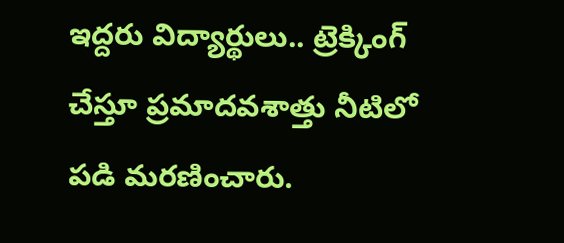ఇద్దరు విద్యార్థులు.. ట్రెక్కింగ్ చేస్తూ ప్రమాదవశాత్తు నీటిలో పడి మరణించారు.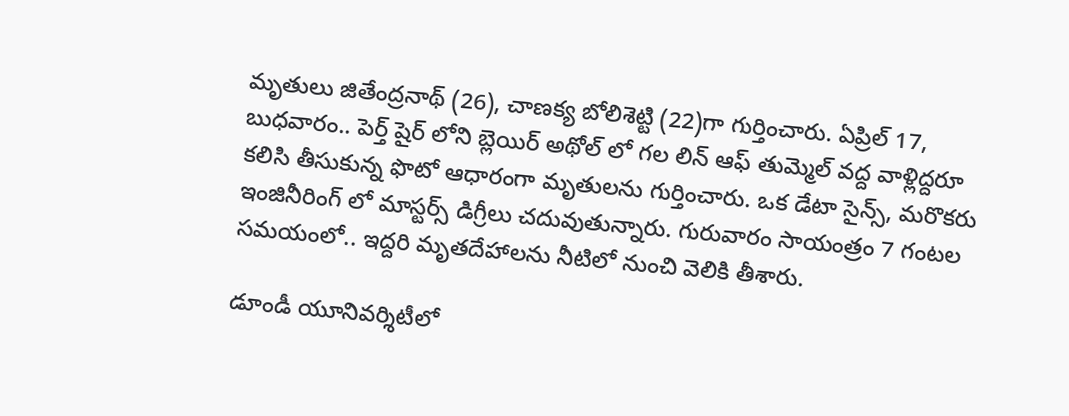మృతులు జితేంద్రనాథ్ (26), చాణక్య బోలిశెట్టి (22)గా గుర్తించారు. ఏప్రిల్ 17, బుధవారం.. పెర్త్ షైర్ లోని బ్లెయిర్ అథోల్ లో గల లిన్ ఆఫ్ తుమ్మెల్ వద్ద వాళ్లిద్దరూ కలిసి తీసుకున్న ఫొటో ఆధారంగా మృతులను గుర్తించారు. ఒక డేటా సైన్స్, మరొకరు ఇంజినీరింగ్ లో మాస్టర్స్ డిగ్రీలు చదువుతున్నారు. గురువారం సాయంత్రం 7 గంటల సమయంలో.. ఇద్దరి మృతదేహాలను నీటిలో నుంచి వెలికి తీశారు.

డూండీ యూనివర్శిటీలో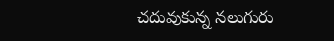చదువుకున్న నలుగురు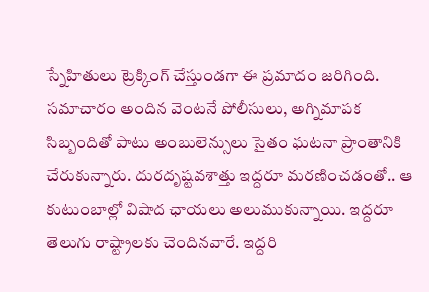స్నేహితులు ట్రెక్కింగ్ చేస్తుండగా ఈ ప్రమాదం జరిగింది. సమాచారం అందిన వెంటనే పోలీసులు, అగ్నిమాపక సిబ్బందితో పాటు అంబులెన్సులు సైతం ఘటనా ప్రాంతానికి చేరుకున్నారు. దురదృష్టవశాత్తు ఇద్దరూ మరణించడంతో.. ఆ కుటుంబాల్లో విషాద ఛాయలు అలుముకున్నాయి. ఇద్దరూ తెలుగు రాష్ట్రాలకు చెందినవారే. ఇద్దరి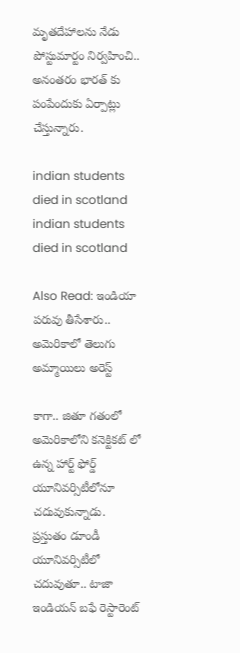మృతదేహాలను నేడు పోస్టుమార్టం నిర్వహించి.. అనంతరం భారత్ కు పంపేందుకు ఏర్పాట్లు చేస్తున్నారు.

indian students died in scotland
indian students died in scotland

Also Read: ఇండియా పరువు తీసేశారు.. అమెరికాలో తెలుగు అమ్మాయిలు అరెస్ట్

కాగా.. జితూ గతంలో అమెరికాలోని కనెక్టికట్ లో ఉన్న హార్ట్ ఫోర్డ్ యూనివర్సిటీలోనూ చదువుకున్నాడు. ప్రస్తుతం డూండీ యూనివర్సిటీలో చదువుతూ.. టాజా ఇండియన్ బఫే రెస్టారెంట్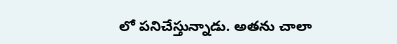లో పనిచేస్తున్నాడు. అతను చాలా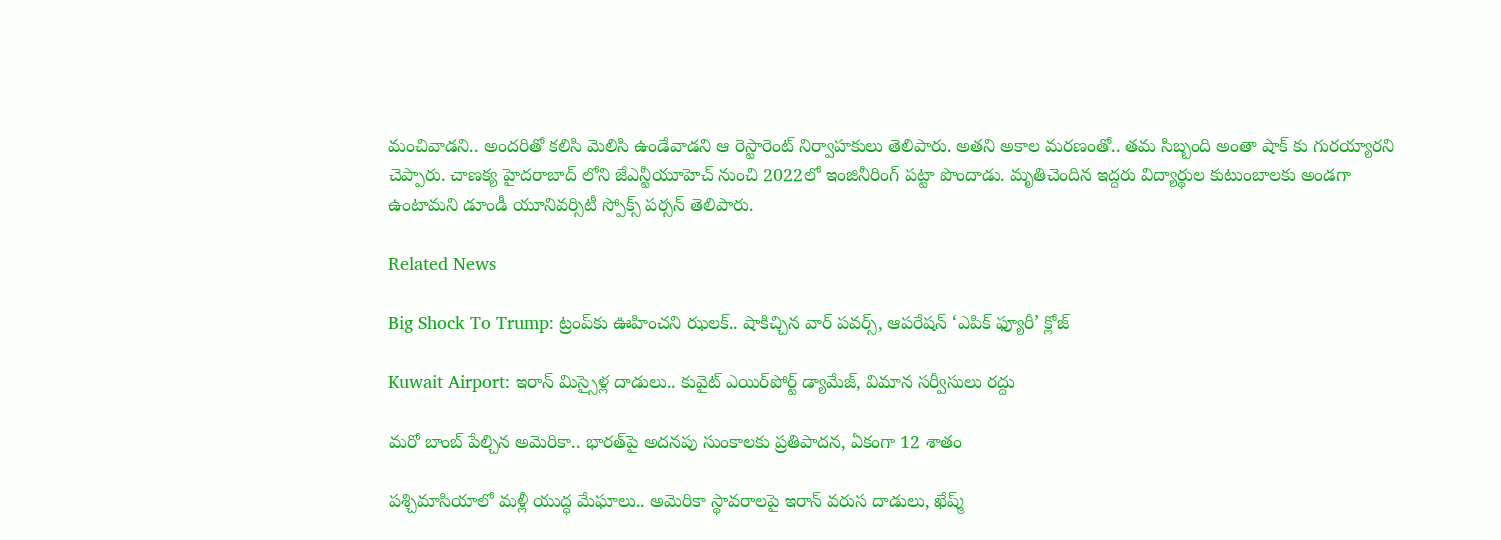మంచివాడని.. అందరితో కలిసి మెలిసి ఉండేవాడని ఆ రెస్టారెంట్ నిర్వాహకులు తెలిపారు. అతని అకాల మరణంతో.. తమ సిబ్బంది అంతా షాక్ కు గురయ్యారని చెప్పారు. చాణక్య హైదరాబాద్ లోని జేఎన్టీయూహెచ్ నుంచి 2022లో ఇంజినీరింగ్ పట్టా పొందాడు. మృతిచెందిన ఇద్దరు విద్యార్థుల కుటుంబాలకు అండగా ఉంటామని డూండీ యూనివర్సిటీ స్పోక్స్ పర్సన్ తెలిపారు.

Related News

Big Shock To Trump: ట్రంప్‌కు ఊహించని ఝలక్.. షాకిచ్చిన వార్ పవర్స్, ఆపరేషన్ ‘ఎపిక్ ఫ్యూరీ’ క్లోజ్

Kuwait Airport: ఇరాన్ మిస్సైళ్ల దాడులు.. కువైట్‌ ఎయిర్‌పోర్ట్ డ్యామేజ్, విమాన సర్వీసులు రద్దు

మరో బాంబ్‌ పేల్చిన అమెరికా.. భారత్‌పై అదనపు సుంకాలకు ప్రతిపాదన, ఏకంగా 12 శాతం

పశ్చిమాసియాలో మళ్లీ యుద్ధ మేఘాలు.. అమెరికా స్థావరాలపై ఇరాన్ వరుస దాడులు, ఖేష్మ్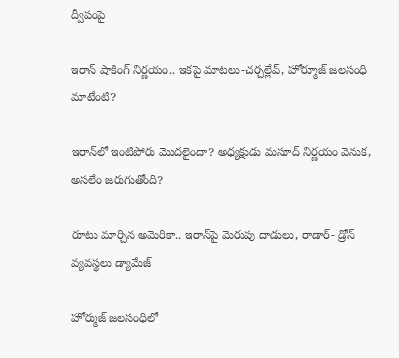ద్వీపంపై

ఇరాన్ షాకింగ్ నిర్ణయం.. ఇకపై మాటలు-చర్చల్లేవ్, హోర్మూజ్ జలసంధి మాటేంటి?

ఇరాన్‌లో ఇంటిపోరు మొదలైందా? అధ్యక్షుడు మసూద్‌ నిర్ణయం వెనుక, అసలేం జరుగుతోంది?

రూటు మార్చిన అమెరికా.. ఇరాన్‌పై మెరుపు దాడులు, రాడార్- డ్రోన్ వ్యవస్థలు డ్యామేజ్

హోర్ముజ్ జలసంధిలో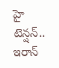హై టెన్షన్.. ఇరాన్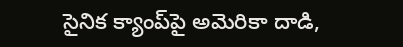సైనిక క్యాంప్‌పై అమెరికా దాడి,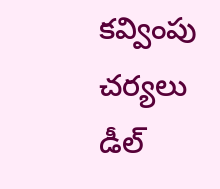కవ్వింపు చర్యలు డీల్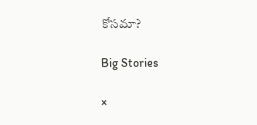కోసమా?

Big Stories

×